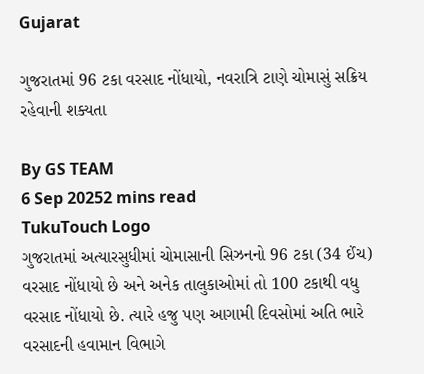Gujarat

ગુજરાતમાં 96 ટકા વરસાદ નોંધાયો, નવરાત્રિ ટાણે ચોમાસું સક્રિય રહેવાની શક્યતા

By GS TEAM
6 Sep 20252 mins read
TukuTouch Logo
ગુજરાતમાં અત્યારસુધીમાં ચોમાસાની સિઝનનો 96 ટકા (34 ઈંચ) વરસાદ નોંધાયો છે અને અનેક તાલુકાઓમાં તો 100 ટકાથી વધુ વરસાદ નોંધાયો છે. ત્યારે હજુ પણ આગામી દિવસોમાં અતિ ભારે વરસાદની હવામાન વિભાગે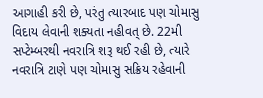આગાહી કરી છે, પરંતુ ત્યારબાદ પણ ચોમાસુ વિદાય લેવાની શક્યતા નહીવત્ છે. 22મી સપ્ટેમ્બરથી નવરાત્રિ શરૂ થઈ રહી છે, ત્યારે નવરાત્રિ ટાણે પણ ચોમાસુ સક્રિય રહેવાની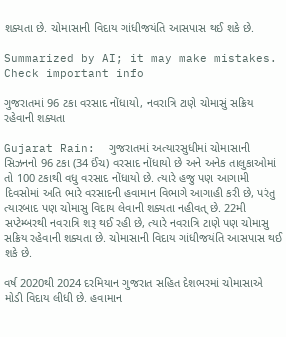શક્યતા છે. ચોમાસાની વિદાય ગાંધીજયંતિ આસપાસ થઈ શકે છે.

Summarized by AI; it may make mistakes. Check important info

ગુજરાતમાં 96 ટકા વરસાદ નોંધાયો, નવરાત્રિ ટાણે ચોમાસું સક્રિય રહેવાની શક્યતા

Gujarat Rain:  ગુજરાતમાં અત્યારસુધીમાં ચોમાસાની સિઝનનો 96 ટકા (34 ઈંચ) વરસાદ નોંધાયો છે અને અનેક તાલુકાઓમાં તો 100 ટકાથી વધુ વરસાદ નોંધાયો છે. ત્યારે હજુ પણ આગામી દિવસોમાં અતિ ભારે વરસાદની હવામાન વિભાગે આગાહી કરી છે, પરંતુ ત્યારબાદ પણ ચોમાસુ વિદાય લેવાની શક્યતા નહીવત્ છે. 22મી સપ્ટેમ્બરથી નવરાત્રિ શરૂ થઈ રહી છે, ત્યારે નવરાત્રિ ટાણે પણ ચોમાસુ સક્રિય રહેવાની શક્યતા છે. ચોમાસાની વિદાય ગાંધીજયંતિ આસપાસ થઈ શકે છે.

વર્ષ 2020થી 2024 દરમિયાન ગુજરાત સહિત દેશભરમાં ચોમાસાએ મોડી વિદાય લીધી છે. હવામાન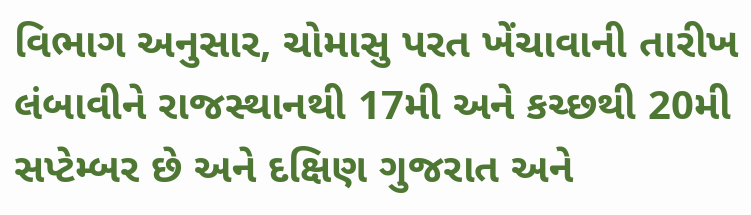વિભાગ અનુસાર, ચોમાસુ પરત ખેંચાવાની તારીખ લંબાવીને રાજસ્થાનથી 17મી અને કચ્છથી 20મી સપ્ટેમ્બર છે અને દક્ષિણ ગુજરાત અને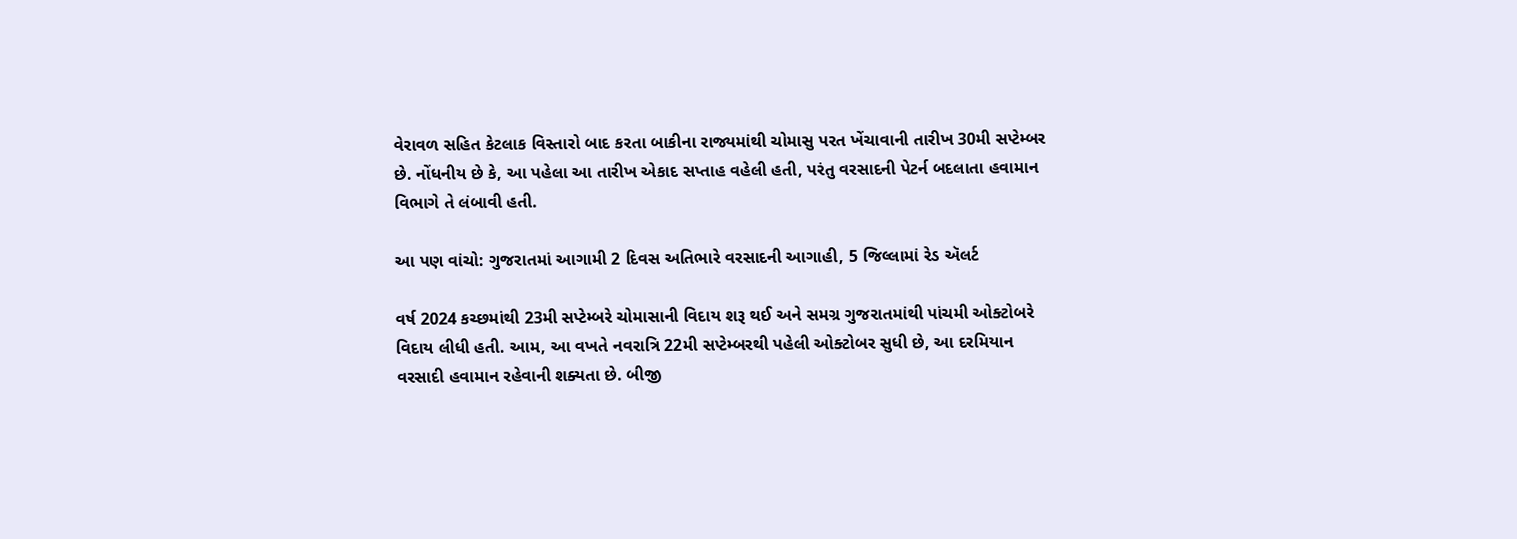વેરાવળ સહિત કેટલાક વિસ્તારો બાદ કરતા બાકીના રાજ્યમાંથી ચોમાસુ પરત ખેંચાવાની તારીખ 30મી સપ્ટેમ્બર છે. નોંધનીય છે કે, આ પહેલા આ તારીખ એકાદ સપ્તાહ વહેલી હતી, પરંતુ વરસાદની પેટર્ન બદલાતા હવામાન વિભાગે તે લંબાવી હતી.

આ પણ વાંચો: ગુજરાતમાં આગામી 2 દિવસ અતિભારે વરસાદની આગાહી, 5 જિલ્લામાં રેડ ઍલર્ટ

વર્ષ 2024 કચ્છમાંથી 23મી સપ્ટેમ્બરે ચોમાસાની વિદાય શરૂ થઈ અને સમગ્ર ગુજરાતમાંથી પાંચમી ઓક્ટોબરે વિદાય લીધી હતી. આમ, આ વખતે નવરાત્રિ 22મી સપ્ટેમ્બરથી પહેલી ઓક્ટોબર સુધી છે, આ દરમિયાન વરસાદી હવામાન રહેવાની શક્યતા છે. બીજી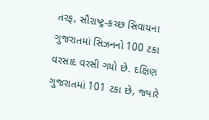તરફ, સૌરાષ્ટ્ર-કચ્છ સિવાયના ગુજરાતમાં સિઝનનો 100 ટકા વરસાદ વરસી ગયો છે. દક્ષિણ ગુજરાતમાં 101 ટકા છે, જ્યારે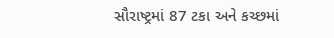સૌરાષ્ટ્રમાં 87 ટકા અને કચ્છમાં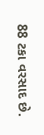88 ટકા વરસાદ છે.